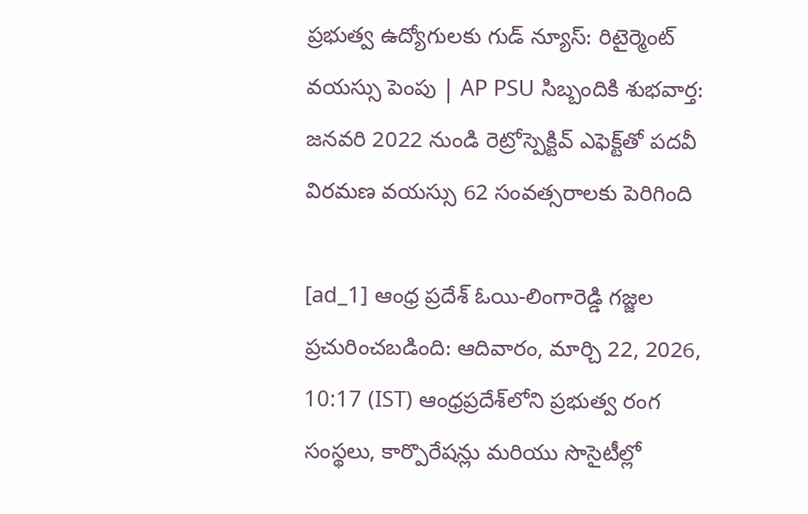ప్రభుత్వ ఉద్యోగులకు గుడ్ న్యూస్: రిటైర్మెంట్ వయస్సు పెంపు | AP PSU సిబ్బందికి శుభవార్త: జనవరి 2022 నుండి రెట్రోస్పెక్టివ్ ఎఫెక్ట్‌తో పదవీ విరమణ వయస్సు 62 సంవత్సరాలకు పెరిగింది

[ad_1] ఆంధ్ర ప్రదేశ్ ఓయి-లింగారెడ్డి గజ్జల ప్రచురించబడింది: ఆదివారం, మార్చి 22, 2026, 10:17 (IST) ఆంధ్రప్రదేశ్‌లోని ప్రభుత్వ రంగ సంస్థలు, కార్పొరేషన్లు మరియు సొసైటీల్లో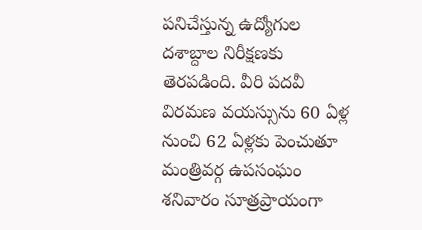పనిచేస్తున్న ఉద్యోగుల దశాబ్దాల నిరీక్షణకు తెరపడింది. వీరి పదవీ విరమణ వయస్సును 60 ఏళ్ల నుంచి 62 ఏళ్లకు పెంచుతూ మంత్రివర్గ ఉపసంఘం శనివారం సూత్రప్రాయంగా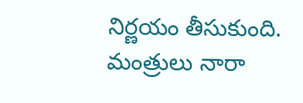నిర్ణయం తీసుకుంది. మంత్రులు నారా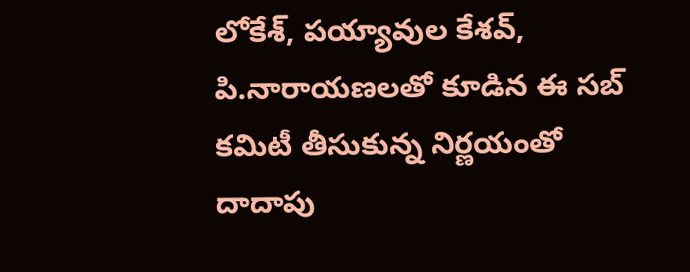లోకేశ్‌, పయ్యావుల కేశవ్‌, పి.నారాయణలతో కూడిన ఈ సబ్‌ కమిటీ తీసుకున్న నిర్ణయంతో దాదాపు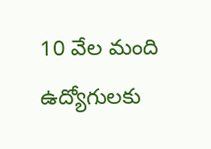10 వేల మంది ఉద్యోగులకు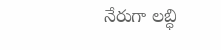నేరుగా లబ్ధి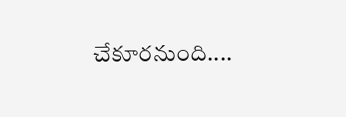చేకూరనుంది....